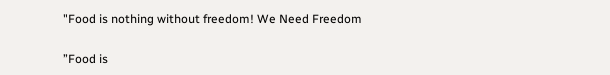"Food is nothing without freedom! We Need Freedom

”Food is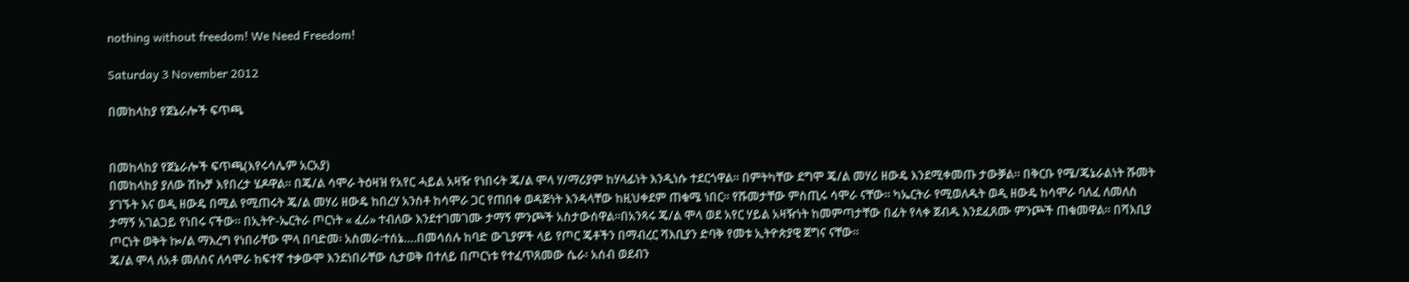nothing without freedom! We Need Freedom!

Saturday 3 November 2012

በመከላከያ የጀኔራሎች ፍጥጫ


በመከላከያ የጀኔራሎች ፍጥጫ(እየሩሳሌም አርአያ)
በመከላከያ ያለው ሽኩቻ እየበረታ ሄዶዋል። በጄ/ል ሳሞራ ትዕዛዝ የአየር ሓይል አዛዥ የነበሩት ጄ/ል ሞላ ሃ/ማሪያም ከሃላፊነት እንዲነሱ ተደርጎዋል። በምትካቸው ደግሞ ጄ/ል መሃሪ ዘውዴ እንደሚቀመጡ ታውቓል። በቅርቡ የሜ/ጄኔራልነት ሹመት ያገኙት እና ወዲ ዘውዴ በሚል የሚጠሩት ጄ/ል መሃሪ ዘውዴ ከበረሃ አንስቶ ከሳሞራ ጋር የጠበቀ ወዳጅነት እንዳላቸው ከዚህቀደም ጠቁሜ ነበር። የሹመታቸው ምስጢሩ ሳሞራ ናቸው። ካኤርትራ የሚወለዱት ወዲ ዘውዴ ከሳሞራ ባለፈ ለመለስ ታማኝ አገልጋይ የነበሩ ናችው። በኢትዮ-ኤርትራ ጦርነት « ፈሪ» ተብለው እንደተገመገሙ ታማኝ ምንጮች አስታውሰዋል።በአንጻሩ ጄ/ል ሞላ ወደ አየር ሃይል አዛዥነት ከመምጣታቸው በፊት የላቀ ጀብዱ እንደፈጸሙ ምንጮች ጠቁመዋል። በሻእቢያ ጦርነት ወቅት ኰ/ል ማእረግ የነበራቸው ሞላ በባድመ፡ አስመራ፡ተሰኔ….በመሳሰሉ ከባድ ውጊያዎች ላይ የጦር ጄቶችን በማብረር ሻእቢያን ድባቅ የመቱ ኢትዮጵያዊ ጀግና ናቸው።
ጄ/ል ሞላ ለአቶ መለስና ለሳሞራ ከፍተኛ ተቃውሞ እንደነበራቸው ሲታወቅ በተለይ በጦርነቱ የተፈጥጸመው ሴራ፡ አሰብ ወደብን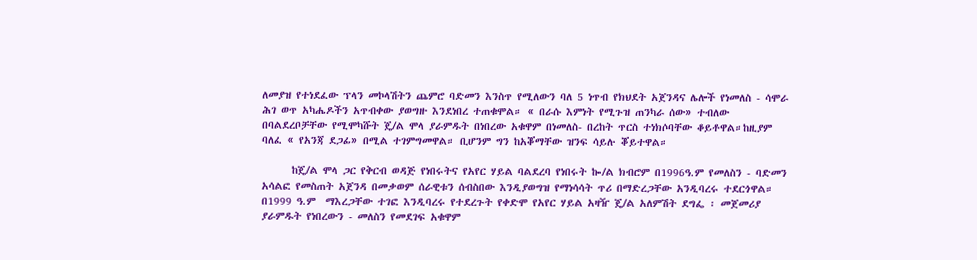ለመያዝ የተነደፈው ፕላን መኮላሽትን ጨምሮ ባድመን እንስጥ የሚለውን ባለ 5 ነጥብ የክህደት አጀንዳና ሌሎች የነመለስ - ሳሞራ ሕገ ወጥ አካሔዶችን አጥብቀው ያወግዙ እንደነበረ ተጠቁሞል። « በራሱ እምነት የሚጉዝ ጠንካራ ሰው» ተብለው በባልደረቦቻቸው የሚሞካሹት ጄ/ል ሞላ ያራምዱት በነበረው አቁዋም በነመለስ- በረከት ጥርስ ተነክሶባቸው ቆይቶዋል።ከዚያም ባለፈ « የአንጃ ደጋፊ» በሚል ተገምግመዋል። ቢሆንም ግን ከአቖማቸው ዝንፍ ሳይሉ ቖይተዋል።

      ከጄ/ል ሞላ ጋር የቅርብ ወዳጅ የነበሩትና የአየር ሃይል ባልደረባ የነበሩት ኰ/ል ክብሮም በ1996ዓ.ም የመለስን - ባድመን አሳልፎ የመስጠት አጀንዳ በመቃወም ሰራዊቱን ሰብስበው እንዲያወግዝ የማነሳሳት ጥሪ በማድረጋቸው አንዲባረሩ ተደርጎዋል። በ1999 ዓ.ም  ማእረጋቸው ተገፎ እንዲባረሩ የተደረጉት የቀድሞ የአየር ሃይል አዛዥ ጄ/ል አለምሽት ደግፌ ፡ መጀመሪያ ያራምዱት የነበረውን - መለስን የመደገፍ አቁዋም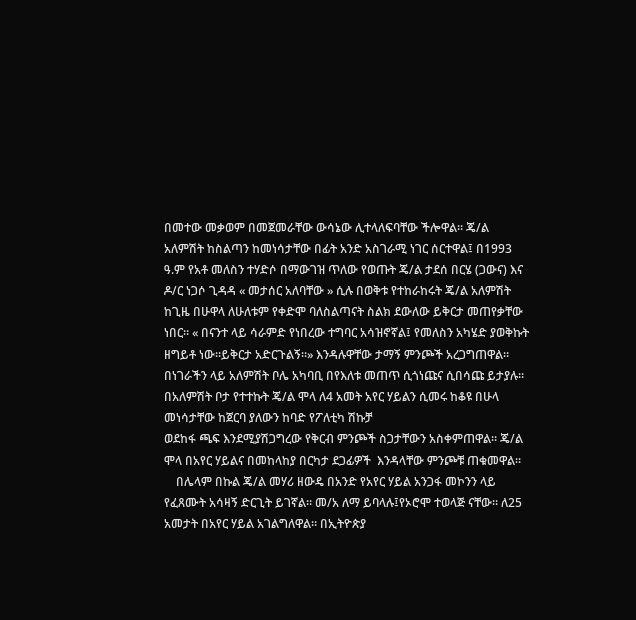በመተው መቃወም በመጀመራቸው ውሳኔው ሊተላለፍባቸው ችሎዋል። ጄ/ል አለምሽት ከስልጣን ከመነሳታቸው በፊት አንድ አስገራሚ ነገር ሰርተዋል፤ በ1993 ዓ.ም የአቶ መለስን ተሃድሶ በማውገዝ ጥለው የወጡት ጄ/ል ታደሰ በርሄ (ጋውና) እና ዶ/ር ነጋሶ ጊዳዳ « መታሰር አለባቸው » ሲሉ በወቅቱ የተከራከሩት ጄ/ል አለምሽት ከጊዜ በሁዋላ ለሁለቱም የቀድሞ ባለስልጣናት ስልክ ደውለው ይቅርታ መጠየቃቸው ነበር። « በናንተ ላይ ሳራምድ የነበረው ተግባር አሳዝኖኛል፤ የመለስን አካሄድ ያወቅኩት ዘግይቶ ነው።ይቅርታ አድርጉልኝ።» እንዳሉዋቸው ታማኝ ምንጮች አረጋግጠዋል። በነገራችን ላይ አለምሽት ቦሌ አካባቢ በየእለቱ መጠጥ ሲጎነጩና ሲበሳጩ ይታያሉ።
በአለምሽት ቦታ የተተኩት ጄ/ል ሞላ ለ4 አመት አየር ሃይልን ሲመሩ ከቆዩ በሁላ መነሳታቸው ከጀርባ ያለውን ከባድ የፖለቲካ ሽኩቻ
ወደከፋ ጫፍ እንደሚያሽጋግረው የቅርብ ምንጮች ስጋታቸውን አስቀምጠዋል። ጄ/ል ሞላ በአየር ሃይልና በመከላከያ በርካታ ደጋፊዎች  እንዳላቸው ምንጮቹ ጠቁመዋል።
    በሌላም በኩል ጄ/ል መሃሪ ዘውዴ በአንድ የአየር ሃይል አንጋፋ መኮንን ላይ የፈጸሙት አሳዛኝ ድርጊት ይገኛል። መ/አ ለማ ይባላሉ፤የኦሮሞ ተወላጅ ናቸው። ለ25 አመታት በአየር ሃይል አገልግለዋል። በኢትዮጵያ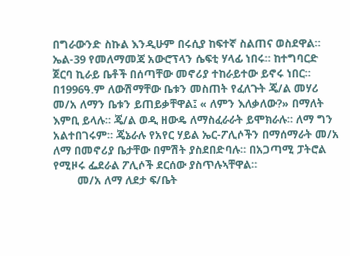በግራውንድ ስኩል እንዲሁም በሩሲያ ከፍተኛ ስልጠና ወስደዋል። ኤል-39 የመለማመጃ አውሮፕላን ሴፍቲ ሃላፊ ነበሩ። ከተግባርድ ጀርባ ኪራይ ቤቶች በሰጣቸው መኖሪያ ተከራይተው ይኖሩ ነበር። በ1996ዓ.ም ለውሽማቸው ቤቱን መስጠት የፈለጉት ጄ/ል መሃሪ መ/አ ለማን ቤቱን ይጠይቃቸዋል፤ « ለምን እለቃለው?» በማለት እምቢ ይላሉ። ጄ/ል ወዲ ዘውዴ ለማስፈራራት ይሞክራሉ። ለማ ግን አልተበገሩም። ጄኔራሉ የአየር ሃይል ኤር-ፖሊሶችን በማሰማራት መ/አ ለማ በመኖሪያ ቤታቸው በምሽት ያስደበድባሉ። በአጋጣሚ ፓትሮል የሚዞሩ ፌደራል ፖሊሶች ደርሰው ያስጥሉኣቸዋል።
        መ/አ ለማ ለደታ ፍ/ቤት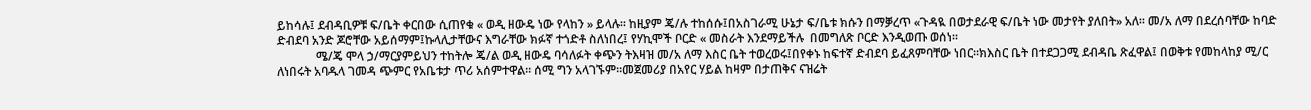ይከሳሉ፤ ደብዳቢዎቹ ፍ/ቤት ቀርበው ሲጠየቁ « ወዲ ዘውዴ ነው የላከን » ይላሉ። ከዚያም ጄ/ሉ ተከሰሱ፤በአስገራሚ ሁኔታ ፍ/ቤቱ ክሱን በማቓረጥ «ጉዳዪ በወታደራዊ ፍ/ቤት ነው መታየት ያለበት» አለ። መ/አ ለማ በደረሰባቸው ከባድ ድብደባ አንድ ጆሮቸው አይሰማም፤ኩላሊታቸውና እግራቸው ክፉኛ ተጎድቶ ስለነበረ፤ የሃኪሞች ቦርድ « መስራት እንደማይችሉ  በመግለጽ ቦርድ እንዲወጡ ወሰነ።
             ሜ/ጄ ሞላ ኃ/ማርያምይህን ተከትሎ ጄ/ል ወዲ ዘውዴ ባሳለፉት ቀጭን ትእዛዝ መ/አ ለማ እስር ቤት ተወረወሩ፤በየቀኑ ከፍተኛ ድብደባ ይፈጸምባቸው ነበር።ክእስር ቤት በተደጋጋሚ ደብዳቤ ጽፈዋል፤ በወቅቱ የመከላከያ ሚ/ር ለነበሩት አባዱላ ገመዳ ጭምር የአቤቱታ ጥሪ አሰምተዋል። ሰሚ ግን አላገኙም።መጀመሪያ በአየር ሃይል ከዛም በታጠቅና ናዝሬት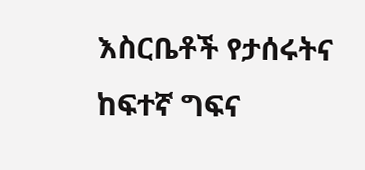እስርቤቶች የታሰሩትና ከፍተኛ ግፍና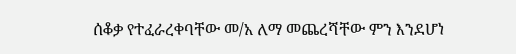ሰቆቃ የተፈራረቀባቸው መ/አ ለማ መጨረሻቸው ምን እንደሆነ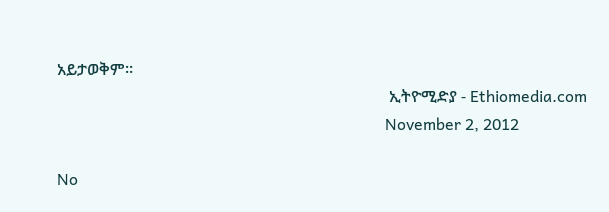አይታወቅም።
                                                                                   ኢትዮሚድያ - Ethiomedia.com
                                                                                  November 2, 2012

No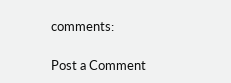comments:

Post a Comment